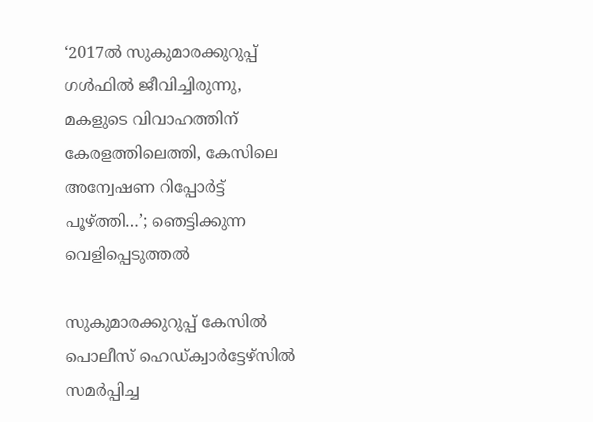‘2017ല്‍ സുകുമാരക്കുറുപ്പ് ഗള്‍ഫില്‍ ജീവിച്ചിരുന്നു, മകളുടെ വിവാഹത്തിന് കേരളത്തിലെത്തി, കേസിലെ അന്വേഷണ റിപ്പോര്‍ട്ട് പൂഴ്ത്തി…’; ഞെട്ടിക്കുന്ന വെളിപ്പെടുത്തല്‍

സുകുമാരക്കുറുപ്പ് കേസില്‍ പൊലീസ് ഹെഡ്ക്വാര്‍ട്ടേഴ്‌സില്‍ സമര്‍പ്പിച്ച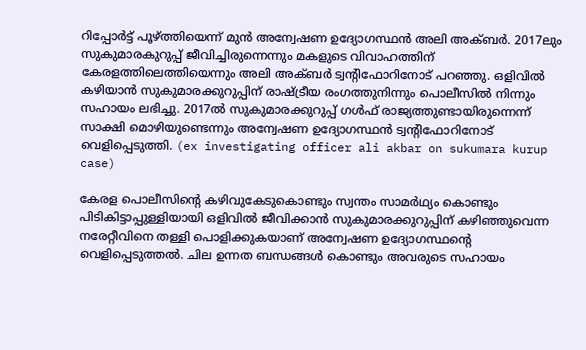റിപ്പോര്‍ട്ട് പൂഴ്ത്തിയെന്ന് മുന്‍ അന്വേഷണ ഉദ്യോഗസ്ഥന്‍ അലി അക്ബര്‍. 2017ലും സുകുമാരകുറുപ്പ് ജീവിച്ചിരുന്നെന്നും മകളുടെ വിവാഹത്തിന് കേരളത്തിലെത്തിയെന്നും അലി അക്ബര്‍ ട്വന്റിഫോറിനോട് പറഞ്ഞു. ഒളിവില്‍ കഴിയാന്‍ സുകുമാരക്കുറുപ്പിന് രാഷ്ട്രീയ രംഗത്തുനിന്നും പൊലീസില്‍ നിന്നും സഹായം ലഭിച്ചു. 2017ല്‍ സുകുമാരക്കുറുപ്പ് ഗള്‍ഫ് രാജ്യത്തുണ്ടായിരുന്നെന്ന് സാക്ഷി മൊഴിയുണ്ടെന്നും അന്വേഷണ ഉദ്യോഗസ്ഥന്‍ ട്വന്റിഫോറിനോട് വെളിപ്പെടുത്തി. (ex investigating officer ali akbar on sukumara kurup case)

കേരള പൊലീസിന്റെ കഴിവുകേടുകൊണ്ടും സ്വന്തം സാമര്‍ഥ്യം കൊണ്ടും പിടികിട്ടാപ്പുള്ളിയായി ഒളിവില്‍ ജീവിക്കാന്‍ സുകുമാരക്കുറുപ്പിന് കഴിഞ്ഞുവെന്ന നരേറ്റീവിനെ തള്ളി പൊളിക്കുകയാണ് അന്വേഷണ ഉദ്യോഗസ്ഥന്റെ വെളിപ്പെടുത്തല്‍. ചില ഉന്നത ബന്ധങ്ങള്‍ കൊണ്ടും അവരുടെ സഹായം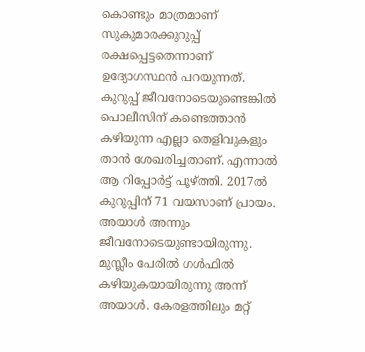കൊണ്ടും മാത്രമാണ് സുകുമാരക്കുറുപ്പ് രക്ഷപ്പെട്ടതെന്നാണ് ഉദ്യോഗസ്ഥന്‍ പറയുന്നത്. കുറുപ്പ് ജീവനോടെയുണ്ടെങ്കില്‍ പൊലീസിന് കണ്ടെത്താന്‍ കഴിയുന്ന എല്ലാ തെളിവുകളും താന്‍ ശേഖരിച്ചതാണ്. എന്നാല്‍ ആ റിപ്പോര്‍ട്ട് പൂഴ്ത്തി. 2017ല്‍ കുറുപ്പിന് 71 വയസാണ് പ്രായം. അയാള്‍ അന്നും ജീവനോടെയുണ്ടായിരുന്നു. മുസ്ലീം പേരില്‍ ഗള്‍ഫില്‍ കഴിയുകയായിരുന്നു അന്ന് അയാള്‍. കേരളത്തിലും മറ്റ്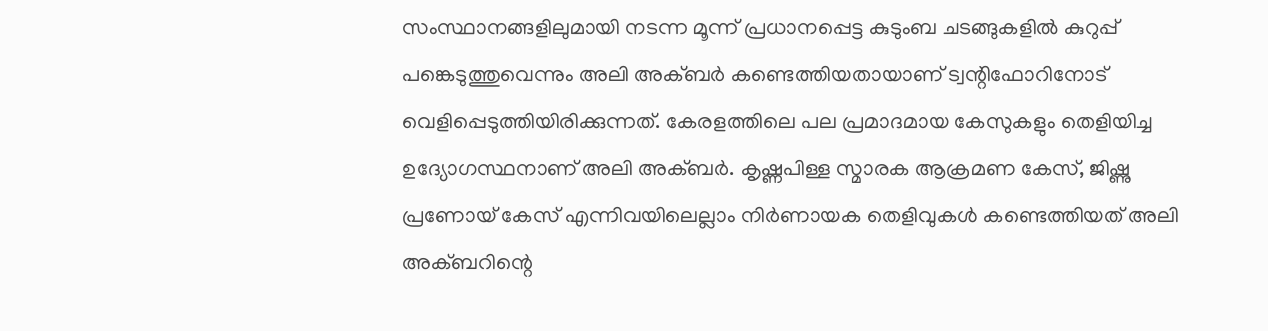സംസ്ഥാനങ്ങളിലുമായി നടന്ന മൂന്ന് പ്രധാനപ്പെട്ട കുടുംബ ചടങ്ങുകളില്‍ കുറുപ്പ് പങ്കെടുത്തുവെന്നും അലി അക്ബര്‍ കണ്ടെത്തിയതായാണ് ട്വന്റിഫോറിനോട് വെളിപ്പെടുത്തിയിരിക്കുന്നത്. കേരളത്തിലെ പല പ്രമാദമായ കേസുകളും തെളിയിച്ച ഉദ്യോഗസ്ഥനാണ് അലി അക്ബര്‍. കൃഷ്ണപിള്ള സ്മാരക ആക്രമണ കേസ്, ജിഷ്ണു പ്രണോയ് കേസ് എന്നിവയിലെല്ലാം നിര്‍ണായക തെളിവുകള്‍ കണ്ടെത്തിയത് അലി അക്ബറിന്റെ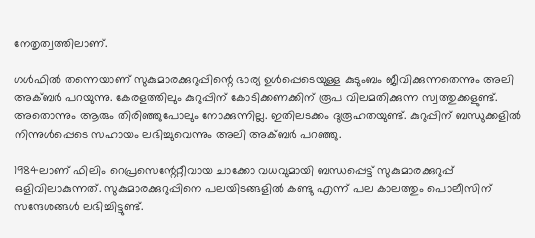നേതൃത്വത്തിലാണ്.

ഗള്‍ഫില്‍ തന്നെയാണ് സുകുമാരക്കുറുപ്പിന്റെ ഭാര്യ ഉള്‍പ്പെടെയുള്ള കുടുംബം ജീവിക്കുന്നതെന്നും അലി അക്ബര്‍ പറയുന്നു. കേരളത്തിലും കുറുപ്പിന് കോടിക്കണക്കിന് രൂപ വിലമതിക്കുന്ന സ്വത്തുക്കളുണ്ട്. അതൊന്നും ആരും തിരിഞ്ഞുപോലും നോക്കുന്നില്ല. ഇതിലടക്കം ദുരൂഹതയുണ്ട്. കുറുപ്പിന് ബന്ധുക്കളില്‍ നിന്നുള്‍പ്പെടെ സഹായം ലഭിച്ചുവെന്നും അലി അക്ബര്‍ പറഞ്ഞു.

1984ലാണ് ഫിലിം റെപ്രസെന്റേറ്റീവായ ചാക്കോ വധവുമായി ബന്ധപ്പെട്ട് സുകുമാരക്കുറുപ്പ് ഒളിവിലാകുന്നത്. സുകുമാരക്കുറുപ്പിനെ പലയിടങ്ങളില്‍ കണ്ടു എന്ന് പല കാലത്തും പൊലീസിന് സന്ദേശങ്ങള്‍ ലഭിച്ചിട്ടുണ്ട്.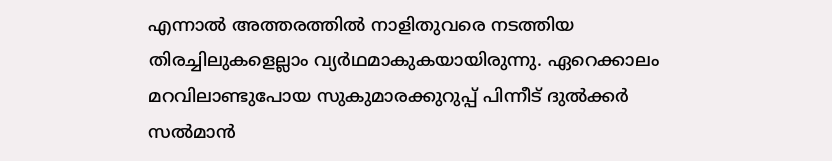എന്നാല്‍ അത്തരത്തില്‍ നാളിതുവരെ നടത്തിയ തിരച്ചിലുകളെല്ലാം വ്യര്‍ഥമാകുകയായിരുന്നു. ഏറെക്കാലം മറവിലാണ്ടുപോയ സുകുമാരക്കുറുപ്പ് പിന്നീട് ദുല്‍ക്കര്‍ സല്‍മാന്‍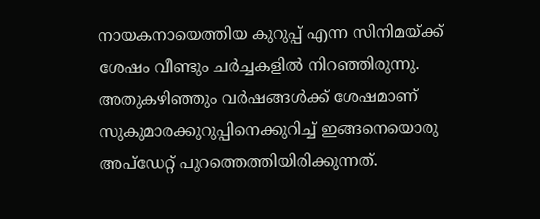നായകനായെത്തിയ കുറുപ്പ് എന്ന സിനിമയ്ക്ക് ശേഷം വീണ്ടും ചര്‍ച്ചകളില്‍ നിറഞ്ഞിരുന്നു. അതുകഴിഞ്ഞും വര്‍ഷങ്ങള്‍ക്ക് ശേഷമാണ് സുകുമാരക്കുറുപ്പിനെക്കുറിച്ച് ഇങ്ങനെയൊരു അപ്‌ഡേറ്റ് പുറത്തെത്തിയിരിക്കുന്നത്.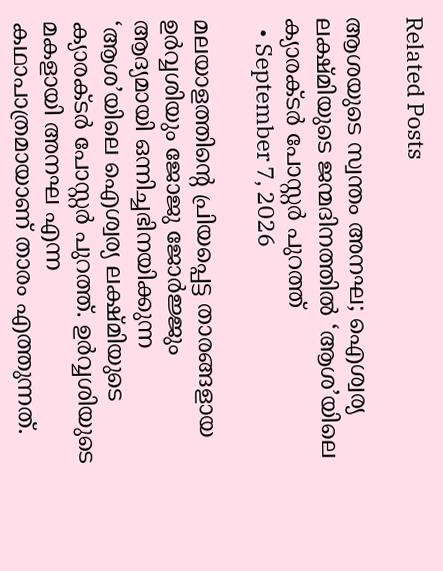Related Posts

ആശയുടെ സ്വന്തം അനഘ; ഐശ്വര്യ ലക്ഷ്‌മിയുടെ ജന്മദിനത്തിൽ ‘ആശ’യിലെ ക്യാരക്ടർ പോസ്റ്റർ പുറത്ത്
  • September 7, 2026

മലയാളത്തിന്‍റെ പ്രിയപ്പെട്ട താരങ്ങളായ ഉർവ്വശിയും ജോജു ജോർജ്ജും ആദ്യമായി ഒന്നിച്ചഭിനയിക്കുന്ന ‘ആശ’യിലെ ഐശ്വര്യ ലക്ഷ്മിയുടെ ക്യാരക്ടർ പോസ്റ്റർ പുറത്ത്. ഉർവ്വശിയുടെ മകളായി അനഘ എന്ന കഥാപാത്രമായാണ് താരം എത്തുന്നത്.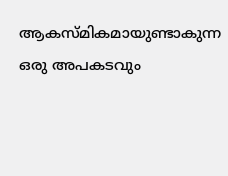ആകസ്‌മികമായുണ്ടാകുന്ന ഒരു അപകടവും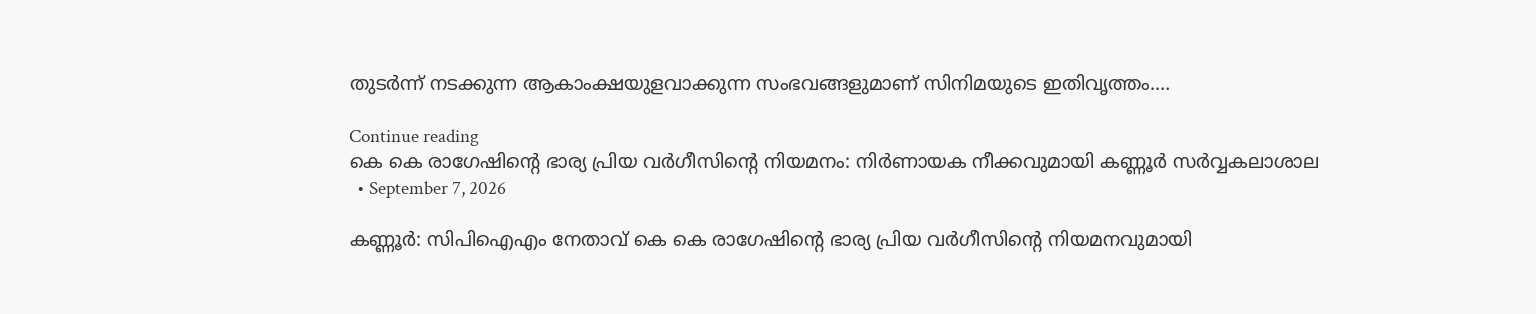തുടർന്ന് നടക്കുന്ന ആകാംക്ഷയുളവാക്കുന്ന സംഭവങ്ങളുമാണ് സിനിമയുടെ ഇതിവൃത്തം.…

Continue reading
കെ കെ രാഗേഷിന്റെ ഭാര്യ പ്രിയ വർഗീസിന്റെ നിയമനം: നിർണായക നീക്കവുമായി കണ്ണൂർ സർവ്വകലാശാല
  • September 7, 2026

കണ്ണൂർ: സിപിഐഎം നേതാവ് കെ കെ രാഗേഷിന്റെ ഭാര്യ പ്രിയ വർഗീസിന്റെ നിയമനവുമായി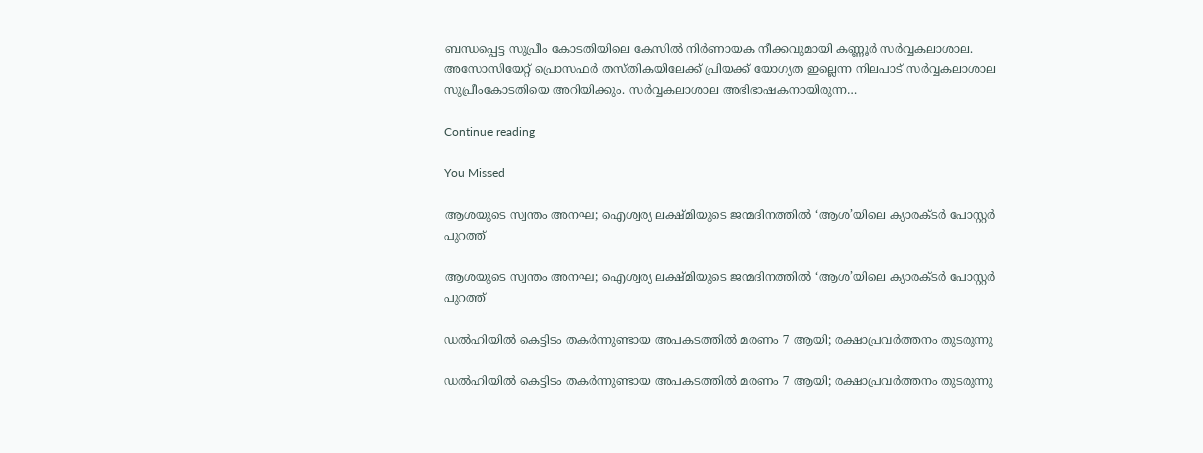ബന്ധപ്പെട്ട സുപ്രീം കോടതിയിലെ കേസിൽ നിർണായക നീക്കവുമായി കണ്ണൂർ സർവ്വകലാശാല. അസോസിയേറ്റ് പ്രൊസഫർ തസ്തികയിലേക്ക് പ്രിയക്ക് യോഗ്യത ഇല്ലെന്ന നിലപാട് സർവ്വകലാശാല സുപ്രീംകോടതിയെ അറിയിക്കും. സർവ്വകലാശാല അഭിഭാഷകനായിരുന്ന…

Continue reading

You Missed

ആശയുടെ സ്വന്തം അനഘ; ഐശ്വര്യ ലക്ഷ്‌മിയുടെ ജന്മദിനത്തിൽ ‘ആശ’യിലെ ക്യാരക്ടർ പോസ്റ്റർ പുറത്ത്

ആശയുടെ സ്വന്തം അനഘ; ഐശ്വര്യ ലക്ഷ്‌മിയുടെ ജന്മദിനത്തിൽ ‘ആശ’യിലെ ക്യാരക്ടർ പോസ്റ്റർ പുറത്ത്

ഡൽഹിയിൽ കെട്ടിടം തകർന്നുണ്ടായ അപകടത്തിൽ മരണം 7 ആയി; രക്ഷാപ്രവർത്തനം തുടരുന്നു

ഡൽഹിയിൽ കെട്ടിടം തകർന്നുണ്ടായ അപകടത്തിൽ മരണം 7 ആയി; രക്ഷാപ്രവർത്തനം തുടരുന്നു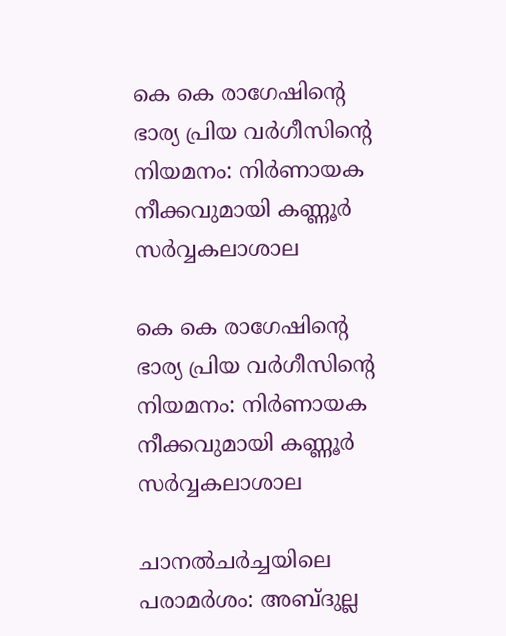കെ കെ രാഗേഷിന്റെ ഭാര്യ പ്രിയ വർഗീസിന്റെ നിയമനം: നിർണായക നീക്കവുമായി കണ്ണൂർ സർവ്വകലാശാല

കെ കെ രാഗേഷിന്റെ ഭാര്യ പ്രിയ വർഗീസിന്റെ നിയമനം: നിർണായക നീക്കവുമായി കണ്ണൂർ സർവ്വകലാശാല

ചാനൽചർച്ചയിലെ പരാമർശം: അബ്ദുല്ല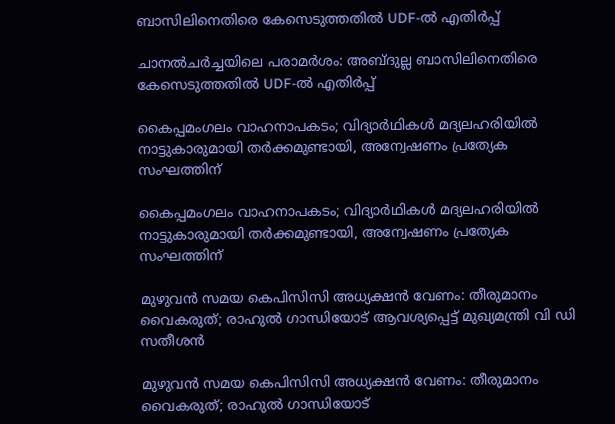ബാസിലിനെതിരെ കേസെടുത്തതിൽ UDF-ൽ എതിർപ്പ്

ചാനൽചർച്ചയിലെ പരാമർശം: അബ്ദുല്ല ബാസിലിനെതിരെ കേസെടുത്തതിൽ UDF-ൽ എതിർപ്പ്

കൈപ്പമംഗലം വാഹനാപകടം; വിദ്യാർഥികൾ മദ്യലഹരിയിൽ നാട്ടുകാരുമായി തർക്കമുണ്ടായി, അന്വേഷണം പ്രത്യേക സംഘത്തിന്

കൈപ്പമംഗലം വാഹനാപകടം; വിദ്യാർഥികൾ മദ്യലഹരിയിൽ നാട്ടുകാരുമായി തർക്കമുണ്ടായി, അന്വേഷണം പ്രത്യേക സംഘത്തിന്

മുഴുവൻ സമയ കെപിസിസി അധ്യക്ഷൻ വേണം: തീരുമാനം വൈകരുത്; രാഹുൽ ഗാന്ധിയോട് ആവശ്യപ്പെട്ട് മുഖ്യമന്ത്രി വി ഡി സതീശൻ

മുഴുവൻ സമയ കെപിസിസി അധ്യക്ഷൻ വേണം: തീരുമാനം വൈകരുത്; രാഹുൽ ഗാന്ധിയോട്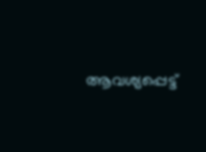ആവശ്യപ്പെട്ട്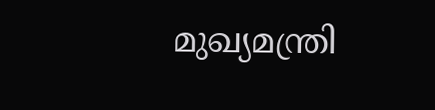മുഖ്യമന്ത്രി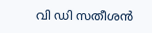വി ഡി സതീശൻ